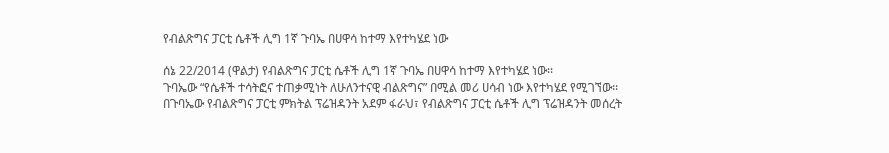የብልጽግና ፓርቲ ሴቶች ሊግ 1ኛ ጉባኤ በሀዋሳ ከተማ እየተካሄደ ነው

ሰኔ 22/2014 (ዋልታ) የብልጽግና ፓርቲ ሴቶች ሊግ 1ኛ ጉባኤ በሀዋሳ ከተማ እየተካሄደ ነው፡፡
ጉባኤው “የሴቶች ተሳትፎና ተጠቃሚነት ለሁለንተናዊ ብልጽግና” በሚል መሪ ሀሳብ ነው እየተካሄደ የሚገኘው፡፡
በጉባኤው የብልጽግና ፓርቲ ምክትል ፕሬዝዳንት አደም ፋራህ፣ የብልጽግና ፓርቲ ሴቶች ሊግ ፕሬዝዳንት መሰረት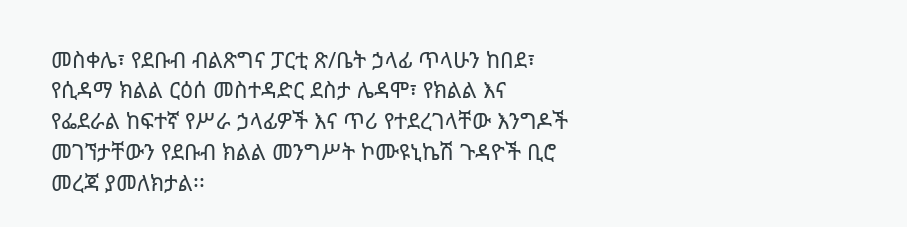መስቀሌ፣ የደቡብ ብልጽግና ፓርቲ ጽ/ቤት ኃላፊ ጥላሁን ከበደ፣ የሲዳማ ክልል ርዕሰ መስተዳድር ደስታ ሌዳሞ፣ የክልል እና የፌደራል ከፍተኛ የሥራ ኃላፊዎች እና ጥሪ የተደረገላቸው እንግዶች መገኘታቸውን የደቡብ ክልል መንግሥት ኮሙዩኒኬሽ ጉዳዮች ቢሮ መረጃ ያመለክታል፡፡